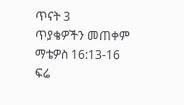ጥናት 3
ጥያቄዎችን መጠቀም
ማቴዎስ 16:13-16
ፍሬ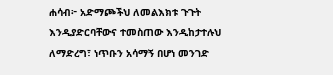ሐሳብ፦ አድማጮችህ ለመልእክቱ ጉጉት እንዲያድርባቸውና ተመስጠው እንዲከታተሉህ ለማድረግ፣ ነጥቡን አሳማኝ በሆነ መንገድ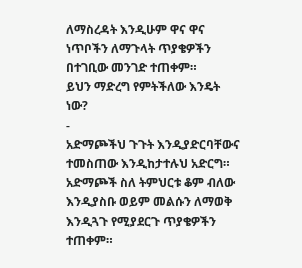ለማስረዳት እንዲሁም ዋና ዋና ነጥቦችን ለማጉላት ጥያቄዎችን በተገቢው መንገድ ተጠቀም።
ይህን ማድረግ የምትችለው እንዴት ነው?
-
አድማጮችህ ጉጉት እንዲያድርባቸውና ተመስጠው እንዲከታተሉህ አድርግ። አድማጮች ስለ ትምህርቱ ቆም ብለው እንዲያስቡ ወይም መልሱን ለማወቅ እንዲጓጉ የሚያደርጉ ጥያቄዎችን ተጠቀም።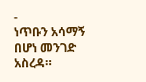-
ነጥቡን አሳማኝ በሆነ መንገድ አስረዳ።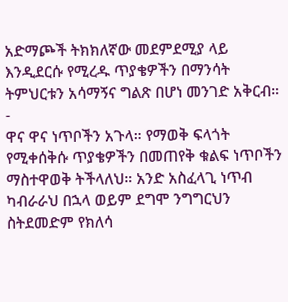አድማጮች ትክክለኛው መደምደሚያ ላይ እንዲደርሱ የሚረዱ ጥያቄዎችን በማንሳት ትምህርቱን አሳማኝና ግልጽ በሆነ መንገድ አቅርብ።
-
ዋና ዋና ነጥቦችን አጉላ። የማወቅ ፍላጎት የሚቀሰቅሱ ጥያቄዎችን በመጠየቅ ቁልፍ ነጥቦችን ማስተዋወቅ ትችላለህ። አንድ አስፈላጊ ነጥብ ካብራራህ በኋላ ወይም ደግሞ ንግግርህን ስትደመድም የክለሳ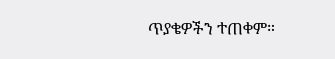ጥያቄዎችን ተጠቀም።